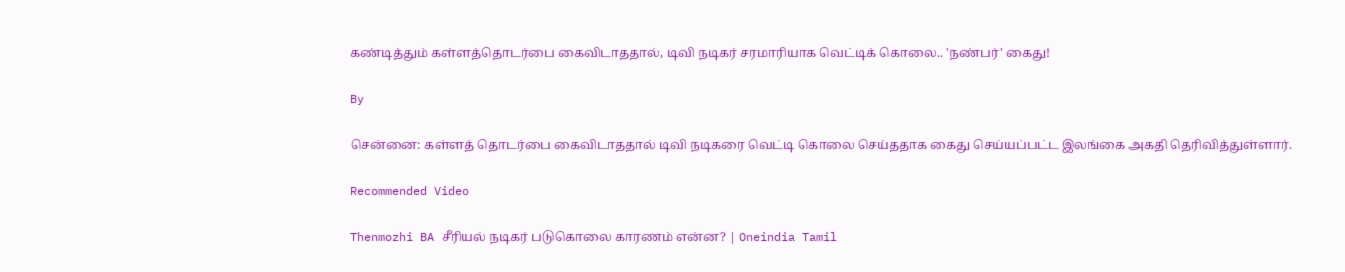கண்டித்தும் கள்ளத்தொடர்பை கைவிடாததால், டிவி நடிகர் சரமாரியாக வெட்டிக் கொலை.. 'நண்பர்' கைது!

By

சென்னை: கள்ளத் தொடர்பை கைவிடாததால் டிவி நடிகரை வெட்டி கொலை செய்ததாக கைது செய்யப்பட்ட இலங்கை அகதி தெரிவித்துள்ளார்.

Recommended Video

Thenmozhi BA சீரியல் நடிகர் படுகொலை காரணம் என்ன? | Oneindia Tamil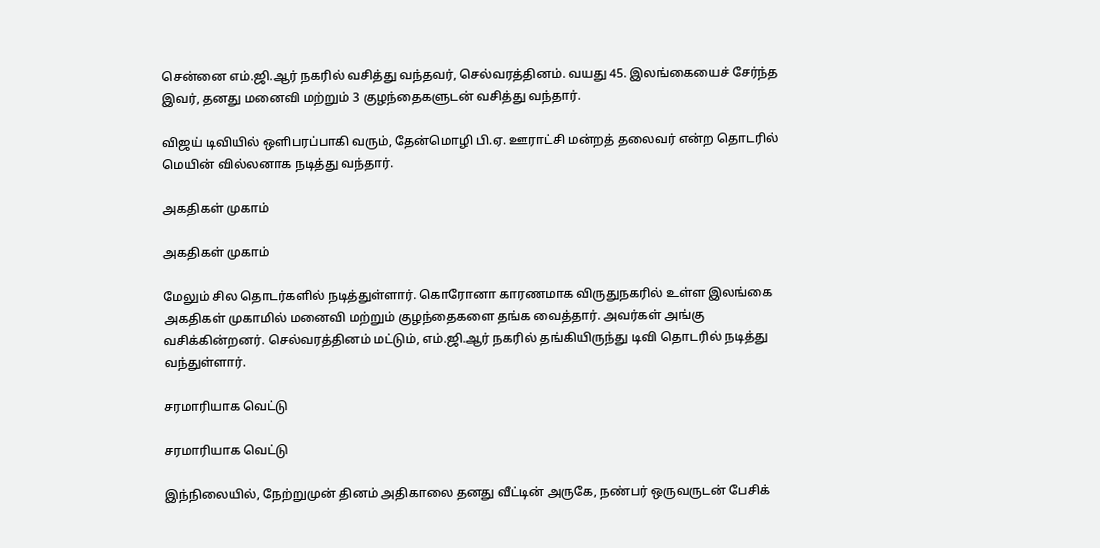சென்னை எம்.ஜி.ஆர் நகரில் வசித்து வந்தவர், செல்வரத்தினம். வயது 45. இலங்கையைச் சேர்ந்த இவர், தனது மனைவி மற்றும் 3 குழந்தைகளுடன் வசித்து வந்தார்.

விஜய் டிவியில் ஒளிபரப்பாகி வரும், தேன்மொழி பி.ஏ. ஊராட்சி மன்றத் தலைவர் என்ற தொடரில் மெயின் வில்லனாக நடித்து வந்தார்.

அகதிகள் முகாம்

அகதிகள் முகாம்

மேலும் சில தொடர்களில் நடித்துள்ளார். கொரோனா காரணமாக விருதுநகரில் உள்ள இலங்கை அகதிகள் முகாமில் மனைவி மற்றும் குழந்தைகளை தங்க வைத்தார். அவர்கள் அங்கு வசிக்கின்றனர். செல்வரத்தினம் மட்டும், எம்.ஜி.ஆர் நகரில் தங்கியிருந்து டிவி தொடரில் நடித்து வந்துள்ளார்.

சரமாரியாக வெட்டு

சரமாரியாக வெட்டு

இந்நிலையில், நேற்றுமுன் தினம் அதிகாலை தனது வீட்டின் அருகே, நண்பர் ஒருவருடன் பேசிக்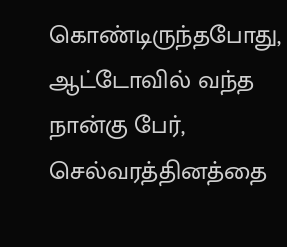கொண்டிருந்தபோது, ஆட்டோவில் வந்த நான்கு பேர், செல்வரத்தினத்தை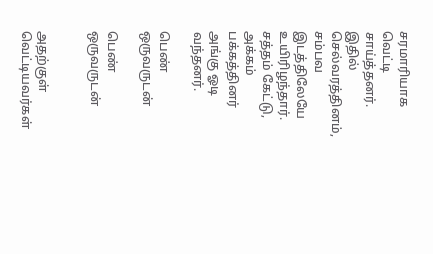சரமாரியாக வெட்டி சாய்த்தனர். இதில் செல்வரத்தினம், சம்பவ இடத்திலேயே உயிரிழந்தார். சத்தம் கேட்டு, அக்கம் பக்கத்தினர் அங்கு ஓடி வந்தனர்.

பெண் ஒருவருடன்

பெண் ஒருவருடன்


அதற்குள் வெட்டியவர்கள்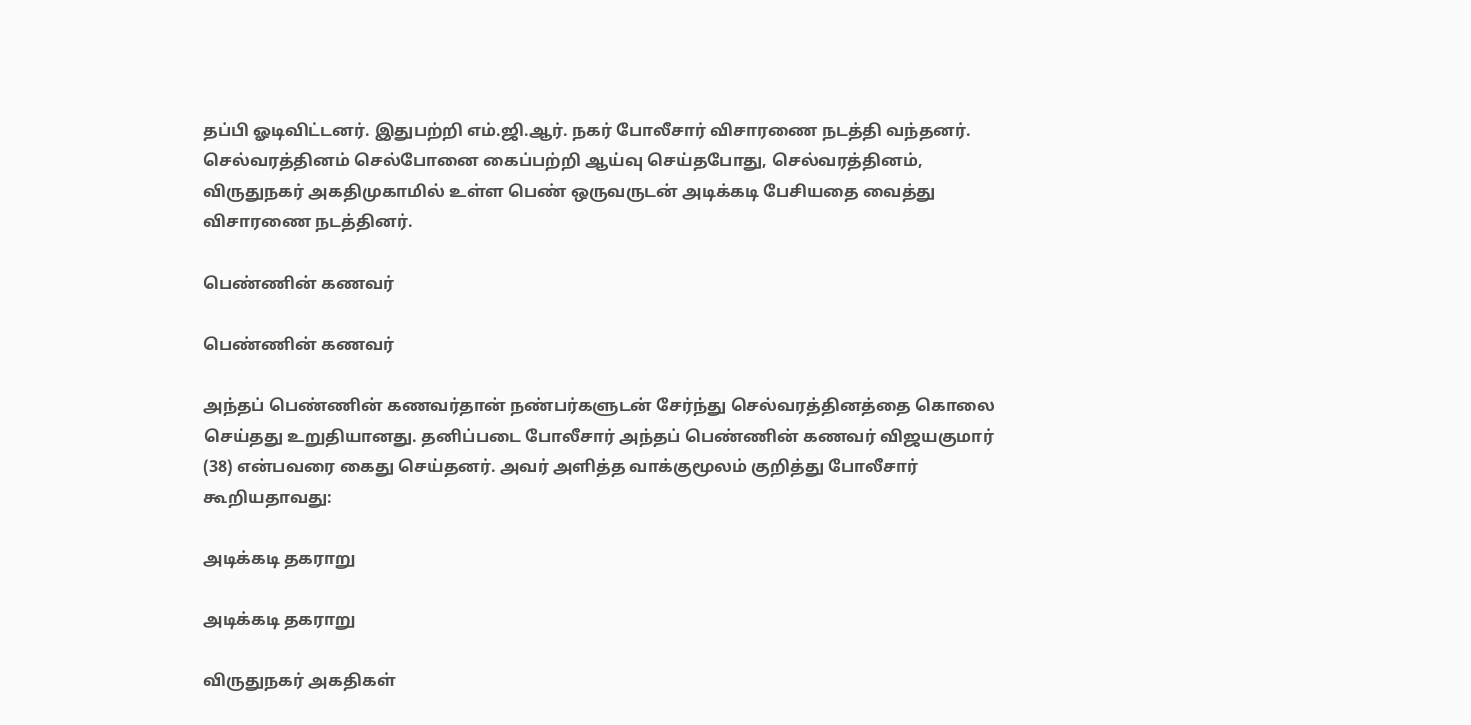தப்பி ஓடிவிட்டனர். இதுபற்றி எம்.ஜி.ஆர். நகர் போலீசார் விசாரணை நடத்தி வந்தனர். செல்வரத்தினம் செல்போனை கைப்பற்றி ஆய்வு செய்தபோது, செல்வரத்தினம், விருதுநகர் அகதிமுகாமில் உள்ள பெண் ஒருவருடன் அடிக்கடி பேசியதை வைத்து விசாரணை நடத்தினர்.

பெண்ணின் கணவர்

பெண்ணின் கணவர்

அந்தப் பெண்ணின் கணவர்தான் நண்பர்களுடன் சேர்ந்து செல்வரத்தினத்தை கொலை செய்தது உறுதியானது. தனிப்படை போலீசார் அந்தப் பெண்ணின் கணவர் விஜயகுமார் (38) என்பவரை கைது செய்தனர். அவர் அளித்த வாக்குமூலம் குறித்து போலீசார் கூறியதாவது:

அடிக்கடி தகராறு

அடிக்கடி தகராறு

விருதுநகர் அகதிகள்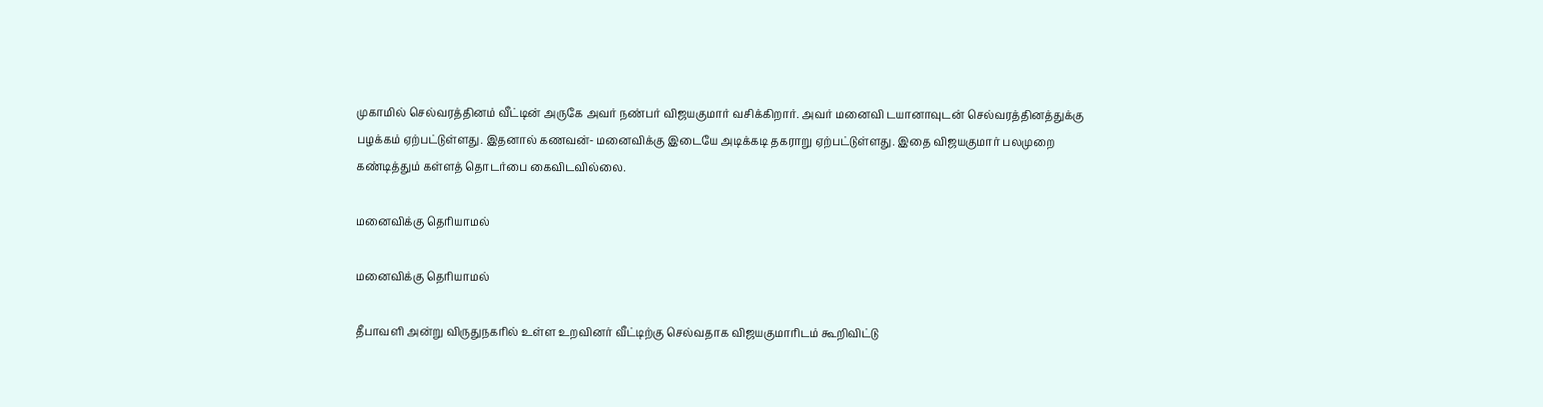முகாமில் செல்வரத்தினம் வீட்டின் அருகே அவர் நண்பர் விஜயகுமார் வசிக்கிறார். அவர் மனைவி டயானாவுடன் செல்வரத்தினத்துக்கு பழக்கம் ஏற்பட்டுள்ளது. இதனால் கணவன்- மனைவிக்கு இடையே அடிக்கடி தகராறு ஏற்பட்டுள்ளது. இதை விஜயகுமார் பலமுறை கண்டித்தும் கள்ளத் தொடர்பை கைவிடவில்லை.

மனைவிக்கு தெரியாமல்

மனைவிக்கு தெரியாமல்

தீபாவளி அன்று விருதுநகரில் உள்ள உறவினர் வீட்டிற்கு செல்வதாக விஜயகுமாரிடம் கூறிவிட்டு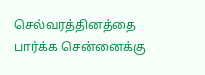செல்வரத்தினத்தை பார்க்க சென்னைக்கு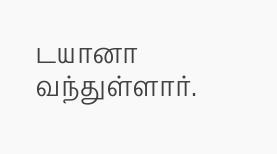டயானா வந்துள்ளார்.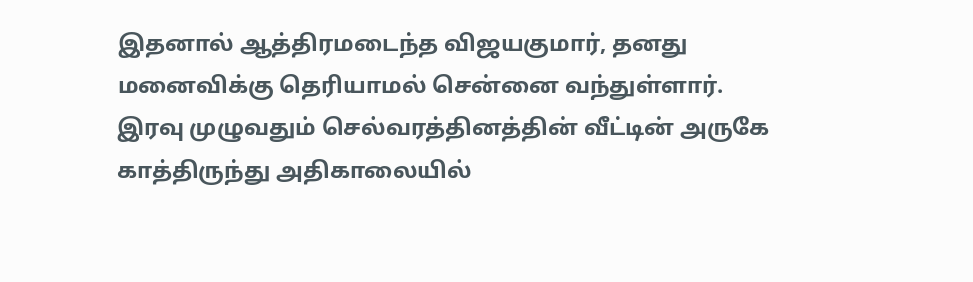இதனால் ஆத்திரமடைந்த விஜயகுமார், தனது மனைவிக்கு தெரியாமல் சென்னை வந்துள்ளார். இரவு முழுவதும் செல்வரத்தினத்தின் வீட்டின் அருகே காத்திருந்து அதிகாலையில்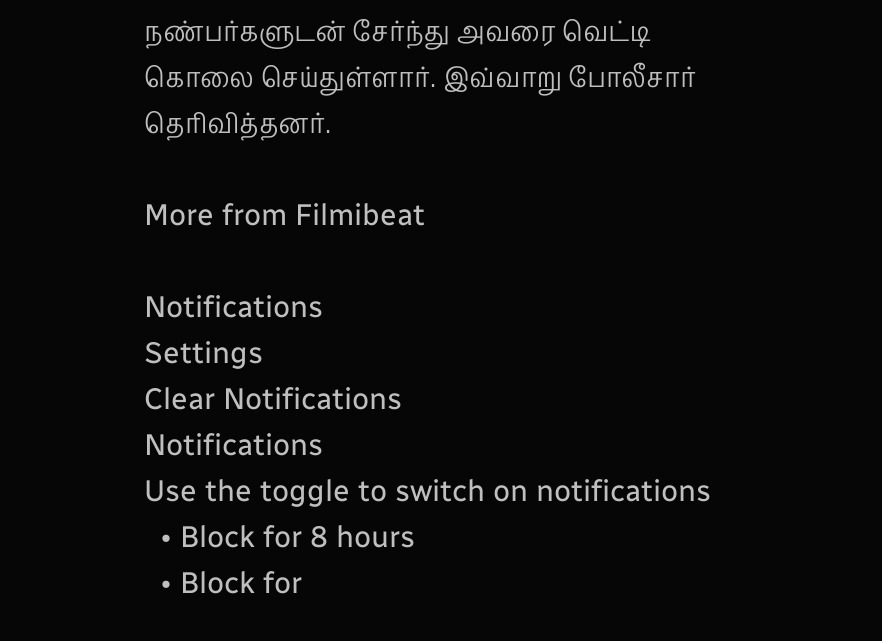நண்பர்களுடன் சேர்ந்து அவரை வெட்டி கொலை செய்துள்ளார். இவ்வாறு போலீசார் தெரிவித்தனர்.

More from Filmibeat

Notifications
Settings
Clear Notifications
Notifications
Use the toggle to switch on notifications
  • Block for 8 hours
  • Block for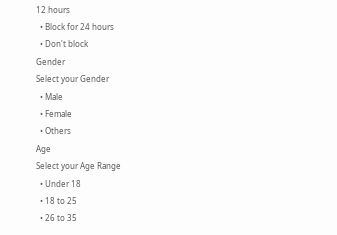12 hours
  • Block for 24 hours
  • Don't block
Gender
Select your Gender
  • Male
  • Female
  • Others
Age
Select your Age Range
  • Under 18
  • 18 to 25
  • 26 to 35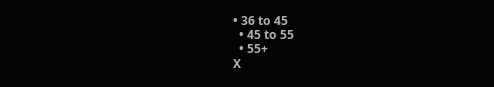• 36 to 45
  • 45 to 55
  • 55+
X